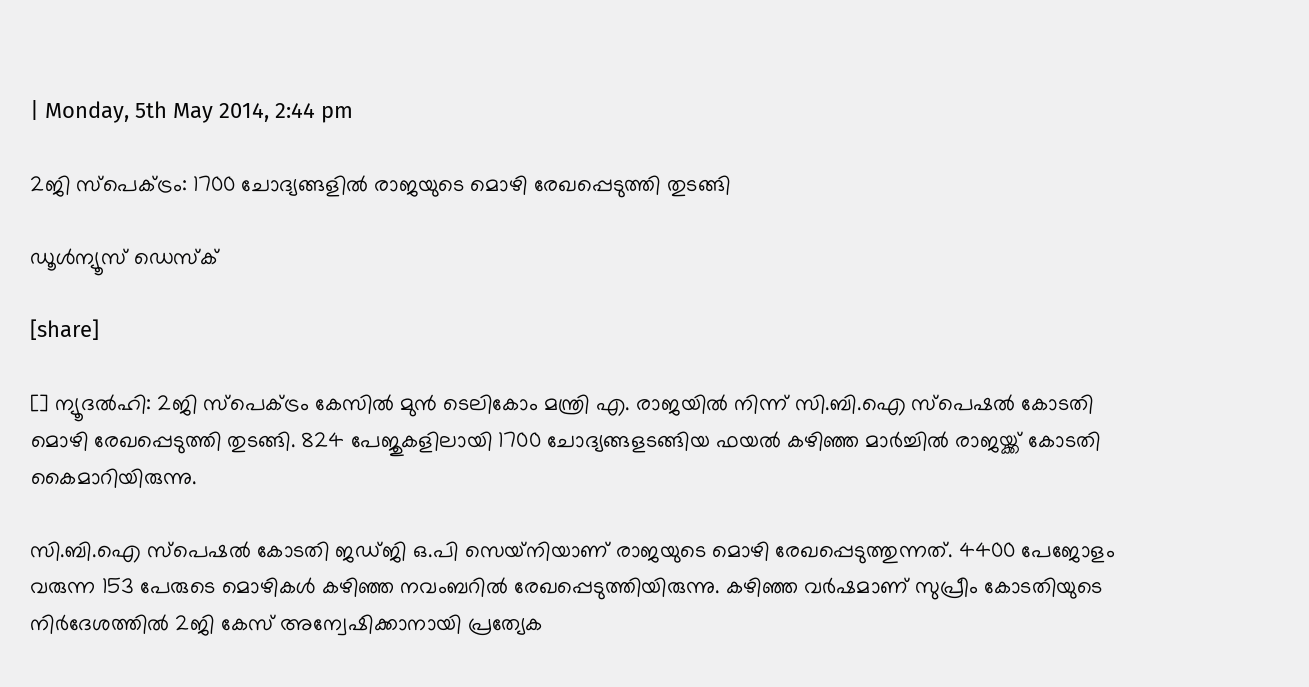| Monday, 5th May 2014, 2:44 pm

2ജി സ്‌പെക്ട്രം: 1700 ചോദ്യങ്ങളില്‍ രാജയുടെ മൊഴി രേഖപ്പെടുത്തി തുടങ്ങി

ഡൂള്‍ന്യൂസ് ഡെസ്‌ക്

[share]

[] ന്യൂദല്‍ഹി: 2ജി സ്‌പെക്ട്രം കേസില്‍ മുന്‍ ടെലികോം മന്ത്രി എ. രാജയില്‍ നിന്ന് സി.ബി.ഐ സ്‌പെഷല്‍ കോടതി മൊഴി രേഖപ്പെടുത്തി തുടങ്ങി. 824 പേജുകളിലായി 1700 ചോദ്യങ്ങളടങ്ങിയ ഫയല്‍ കഴിഞ്ഞ മാര്‍ച്ചില്‍ രാജയ്ക്ക് കോടതി കൈമാറിയിരുന്നു.

സി.ബി.ഐ സ്‌പെഷല്‍ കോടതി ജഡ്ജി ഒ.പി സെയ്‌നിയാണ് രാജയുടെ മൊഴി രേഖപ്പെടുത്തുന്നത്. 4400 പേജോളം വരുന്ന 153 പേരുടെ മൊഴികള്‍ കഴിഞ്ഞ നവംബറില്‍ രേഖപ്പെടുത്തിയിരുന്നു. കഴിഞ്ഞ വര്‍ഷമാണ് സുപ്രീം കോടതിയുടെ നിര്‍ദേശത്തില്‍ 2ജി കേസ് അന്വേഷിക്കാനായി പ്രത്യേക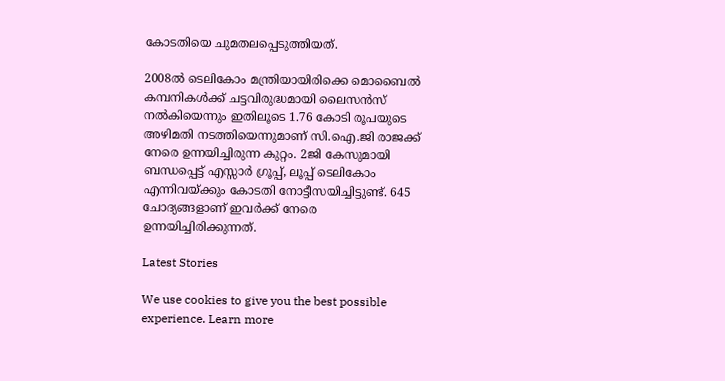കോടതിയെ ചുമതലപ്പെടുത്തിയത്.

2008ല്‍ ടെലികോം മന്ത്രിയായിരിക്കെ മൊബൈല്‍ കമ്പനികള്‍ക്ക് ചട്ടവിരുദ്ധമായി ലൈസന്‍സ് നല്‍കിയെന്നും ഇതിലൂടെ 1.76 കോടി രൂപയുടെ അഴിമതി നടത്തിയെന്നുമാണ് സി.ഐ.ജി രാജക്ക് നേരെ ഉന്നയിച്ചിരുന്ന കുറ്റം. 2ജി കേസുമായി ബന്ധപ്പെട്ട് എസ്സാര്‍ ഗ്രൂപ്പ്, ലൂപ്പ് ടെലികോം എന്നിവയ്ക്കും കോടതി നോട്ടീസയിച്ചിട്ടുണ്ട്. 645 ചോദ്യങ്ങളാണ് ഇവര്‍ക്ക് നേരെ ഉന്നയിച്ചിരിക്കുന്നത്.

Latest Stories

We use cookies to give you the best possible experience. Learn more